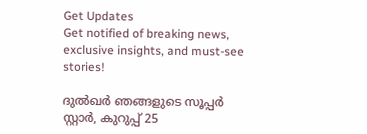Get Updates
Get notified of breaking news, exclusive insights, and must-see stories!

ദുല്‍ഖര്‍ ഞങ്ങളുടെ സൂപ്പര്‍ സ്റ്റാര്‍, കുറുപ്പ് 25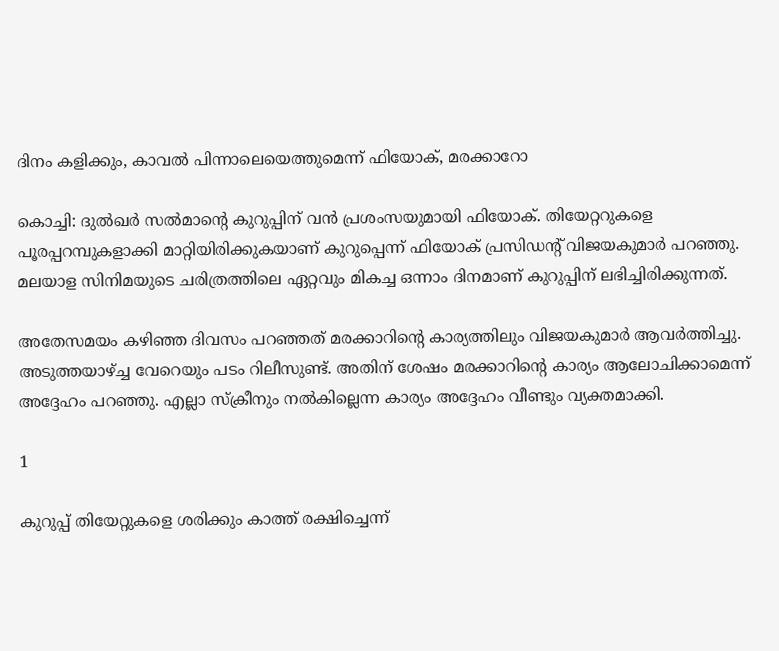ദിനം കളിക്കും, കാവല്‍ പിന്നാലെയെത്തുമെന്ന് ഫിയോക്, മരക്കാറോ

കൊച്ചി: ദുല്‍ഖര്‍ സല്‍മാന്റെ കുറുപ്പിന് വന്‍ പ്രശംസയുമായി ഫിയോക്. തിയേറ്ററുകളെ പൂരപ്പറമ്പുകളാക്കി മാറ്റിയിരിക്കുകയാണ് കുറുപ്പെന്ന് ഫിയോക് പ്രസിഡന്റ് വിജയകുമാര്‍ പറഞ്ഞു. മലയാള സിനിമയുടെ ചരിത്രത്തിലെ ഏറ്റവും മികച്ച ഒന്നാം ദിനമാണ് കുറുപ്പിന് ലഭിച്ചിരിക്കുന്നത്.

അതേസമയം കഴിഞ്ഞ ദിവസം പറഞ്ഞത് മരക്കാറിന്റെ കാര്യത്തിലും വിജയകുമാര്‍ ആവര്‍ത്തിച്ചു. അടുത്തയാഴ്ച്ച വേറെയും പടം റിലീസുണ്ട്. അതിന് ശേഷം മരക്കാറിന്റെ കാര്യം ആലോചിക്കാമെന്ന് അദ്ദേഹം പറഞ്ഞു. എല്ലാ സ്‌ക്രീനും നല്‍കില്ലെന്ന കാര്യം അദ്ദേഹം വീണ്ടും വ്യക്തമാക്കി.

1

കുറുപ്പ് തിയേറ്റുകളെ ശരിക്കും കാത്ത് രക്ഷിച്ചെന്ന്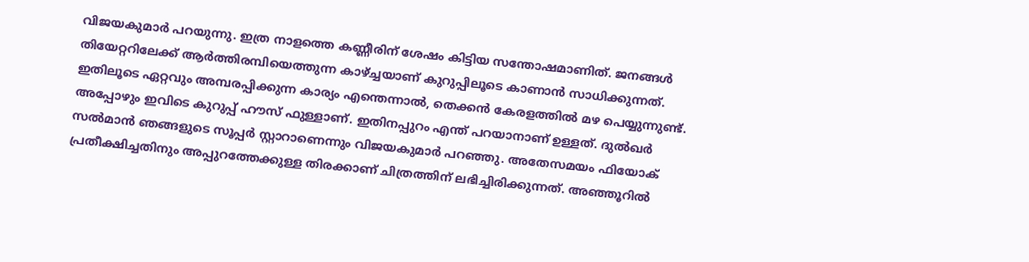വിജയകുമാര്‍ പറയുന്നു. ഇത്ര നാളത്തെ കണ്ണീരിന് ശേഷം കിട്ടിയ സന്തോഷമാണിത്. ജനങ്ങള്‍ തിയേറ്ററിലേക്ക് ആര്‍ത്തിരമ്പിയെത്തുന്ന കാഴ്ച്ചയാണ് കുറുപ്പിലൂടെ കാണാന്‍ സാധിക്കുന്നത്. ഇതിലൂടെ ഏറ്റവും അമ്പരപ്പിക്കുന്ന കാര്യം എന്തെന്നാല്‍, തെക്കന്‍ കേരളത്തില്‍ മഴ പെയ്യുന്നുണ്ട്. അപ്പോഴും ഇവിടെ കുറുപ്പ് ഹൗസ് ഫുള്ളാണ്. ഇതിനപ്പുറം എന്ത് പറയാനാണ് ഉള്ളത്. ദുല്‍ഖര്‍ സല്‍മാന്‍ ഞങ്ങളുടെ സൂപ്പര്‍ സ്റ്റാറാണെന്നും വിജയകുമാര്‍ പറഞ്ഞു. അതേസമയം ഫിയോക് പ്രതീക്ഷിച്ചതിനും അപ്പുറത്തേക്കുള്ള തിരക്കാണ് ചിത്രത്തിന് ലഭിച്ചിരിക്കുന്നത്. അഞ്ഞൂറില്‍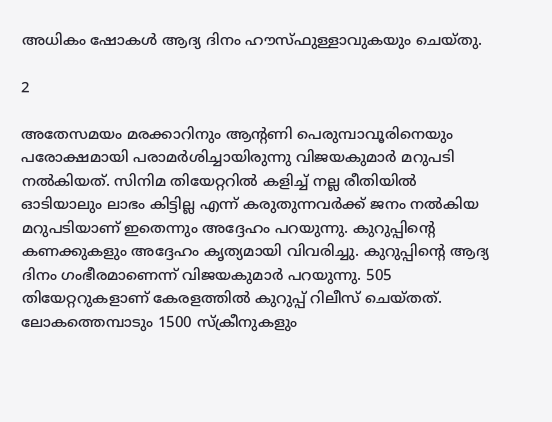അധികം ഷോകള്‍ ആദ്യ ദിനം ഹൗസ്ഫുള്ളാവുകയും ചെയ്തു.

2

അതേസമയം മരക്കാറിനും ആന്റണി പെരുമ്പാവൂരിനെയും പരോക്ഷമായി പരാമര്‍ശിച്ചായിരുന്നു വിജയകുമാര്‍ മറുപടി നല്‍കിയത്. സിനിമ തിയേറ്ററില്‍ കളിച്ച് നല്ല രീതിയില്‍ ഓടിയാലും ലാഭം കിട്ടില്ല എന്ന് കരുതുന്നവര്‍ക്ക് ജനം നല്‍കിയ മറുപടിയാണ് ഇതെന്നും അദ്ദേഹം പറയുന്നു. കുറുപ്പിന്റെ കണക്കുകളും അദ്ദേഹം കൃത്യമായി വിവരിച്ചു. കുറുപ്പിന്റെ ആദ്യ ദിനം ഗംഭീരമാണെന്ന് വിജയകുമാര്‍ പറയുന്നു. 505 തിയേറ്ററുകളാണ് കേരളത്തില്‍ കുറുപ്പ് റിലീസ് ചെയ്തത്. ലോകത്തെമ്പാടും 1500 സ്‌ക്രീനുകളും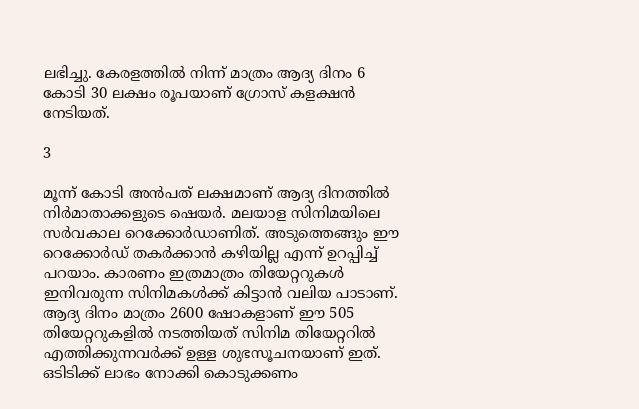ലഭിച്ചു. കേരളത്തില്‍ നിന്ന് മാത്രം ആദ്യ ദിനം 6 കോടി 30 ലക്ഷം രൂപയാണ് ഗ്രോസ് കളക്ഷന്‍ നേടിയത്.

3

മൂന്ന് കോടി അന്‍പത് ലക്ഷമാണ് ആദ്യ ദിനത്തില്‍ നിര്‍മാതാക്കളുടെ ഷെയര്‍. മലയാള സിനിമയിലെ സര്‍വകാല റെക്കോര്‍ഡാണിത്. അടുത്തെങ്ങും ഈ റെക്കോര്‍ഡ് തകര്‍ക്കാന്‍ കഴിയില്ല എന്ന് ഉറപ്പിച്ച് പറയാം. കാരണം ഇത്രമാത്രം തിയേറ്ററുകള്‍ ഇനിവരുന്ന സിനിമകള്‍ക്ക് കിട്ടാന്‍ വലിയ പാടാണ്. ആദ്യ ദിനം മാത്രം 2600 ഷോകളാണ് ഈ 505 തിയേറ്ററുകളില്‍ നടത്തിയത് സിനിമ തിയേറ്ററില്‍ എത്തിക്കുന്നവര്‍ക്ക് ഉള്ള ശുഭസൂചനയാണ് ഇത്. ഒടിടിക്ക് ലാഭം നോക്കി കൊടുക്കണം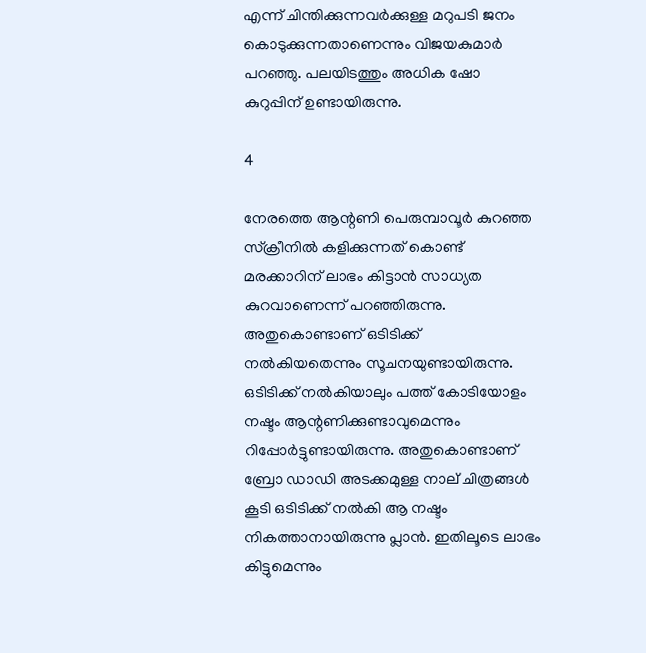എന്ന് ചിന്തിക്കുന്നവര്‍ക്കുള്ള മറുപടി ജനം കൊടുക്കുന്നതാണെന്നും വിജയകുമാര്‍ പറഞ്ഞു. പലയിടത്തും അധിക ഷോ കുറുപ്പിന് ഉണ്ടായിരുന്നു.

4

നേരത്തെ ആന്റണി പെരുമ്പാവൂര്‍ കുറഞ്ഞ സ്‌ക്രീനില്‍ കളിക്കുന്നത് കൊണ്ട് മരക്കാറിന് ലാഭം കിട്ടാന്‍ സാധ്യത കുറവാണെന്ന് പറഞ്ഞിരുന്നു. അതുകൊണ്ടാണ് ഒടിടിക്ക് നല്‍കിയതെന്നും സൂചനയുണ്ടായിരുന്നു. ഒടിടിക്ക് നല്‍കിയാലും പത്ത് കോടിയോളം നഷ്ടം ആന്റണിക്കുണ്ടാവുമെന്നും റിപ്പോര്‍ട്ടുണ്ടായിരുന്നു. അതുകൊണ്ടാണ് ബ്രോ ഡാഡി അടക്കമുള്ള നാല് ചിത്രങ്ങള്‍ കൂടി ഒടിടിക്ക് നല്‍കി ആ നഷ്ടം നികത്താനായിരുന്നു പ്ലാന്‍. ഇതിലൂടെ ലാഭം കിട്ടുമെന്നും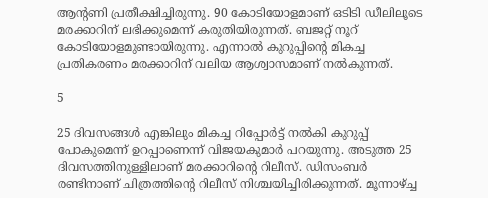ആന്റണി പ്രതീക്ഷിച്ചിരുന്നു. 90 കോടിയോളമാണ് ഒടിടി ഡീലിലൂടെ മരക്കാറിന് ലഭിക്കുമെന്ന് കരുതിയിരുന്നത്. ബജറ്റ് നൂറ് കോടിയോളമുണ്ടായിരുന്നു. എന്നാല്‍ കുറുപ്പിന്റെ മികച്ച പ്രതികരണം മരക്കാറിന് വലിയ ആശ്വാസമാണ് നല്‍കുന്നത്.

5

25 ദിവസങ്ങള്‍ എങ്കിലും മികച്ച റിപ്പോര്‍ട്ട് നല്‍കി കുറുപ്പ് പോകുമെന്ന് ഉറപ്പാണെന്ന് വിജയകുമാര്‍ പറയുന്നു. അടുത്ത 25 ദിവസത്തിനുള്ളിലാണ് മരക്കാറിന്റെ റിലീസ്. ഡിസംബര്‍ രണ്ടിനാണ് ചിത്രത്തിന്റെ റിലീസ് നിശ്ചയിച്ചിരിക്കുന്നത്. മൂന്നാഴ്ച്ച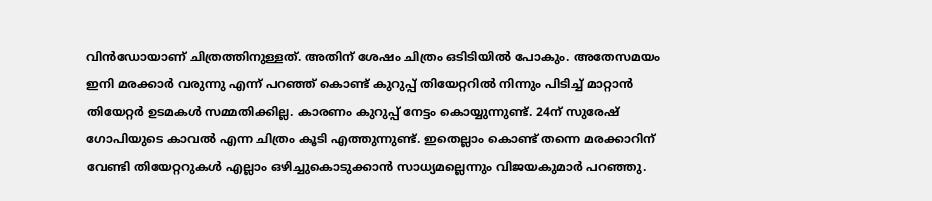വിന്‍ഡോയാണ് ചിത്രത്തിനുള്ളത്. അതിന് ശേഷം ചിത്രം ഒടിടിയില്‍ പോകും. അതേസമയം ഇനി മരക്കാര്‍ വരുന്നു എന്ന് പറഞ്ഞ് കൊണ്ട് കുറുപ്പ് തിയേറ്ററില്‍ നിന്നും പിടിച്ച് മാറ്റാന്‍ തിയേറ്റര്‍ ഉടമകള്‍ സമ്മതിക്കില്ല. കാരണം കുറുപ്പ് നേട്ടം കൊയ്യുന്നുണ്ട്. 24ന് സുരേഷ് ഗോപിയുടെ കാവല്‍ എന്ന ചിത്രം കൂടി എത്തുന്നുണ്ട്. ഇതെല്ലാം കൊണ്ട് തന്നെ മരക്കാറിന് വേണ്ടി തിയേറ്ററുകള്‍ എല്ലാം ഒഴിച്ചുകൊടുക്കാന്‍ സാധ്യമല്ലെന്നും വിജയകുമാര്‍ പറഞ്ഞു.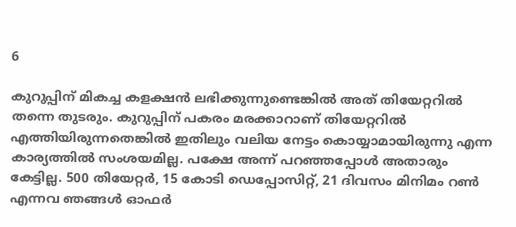6

കുറുപ്പിന് മികച്ച കളക്ഷന്‍ ലഭിക്കുന്നുണ്ടെങ്കില്‍ അത് തിയേറ്ററില്‍ തന്നെ തുടരും. കുറുപ്പിന് പകരം മരക്കാറാണ് തിയേറ്ററില്‍ എത്തിയിരുന്നതെങ്കില്‍ ഇതിലും വലിയ നേട്ടം കൊയ്യാമായിരുന്നു എന്ന കാര്യത്തില്‍ സംശയമില്ല. പക്ഷേ അന്ന് പറഞ്ഞപ്പോള്‍ അതാരും കേട്ടില്ല. 500 തിയേറ്റര്‍, 15 കോടി ഡെപ്പോസിറ്റ്, 21 ദിവസം മിനിമം റണ്‍ എന്നവ ഞങ്ങള്‍ ഓഫര്‍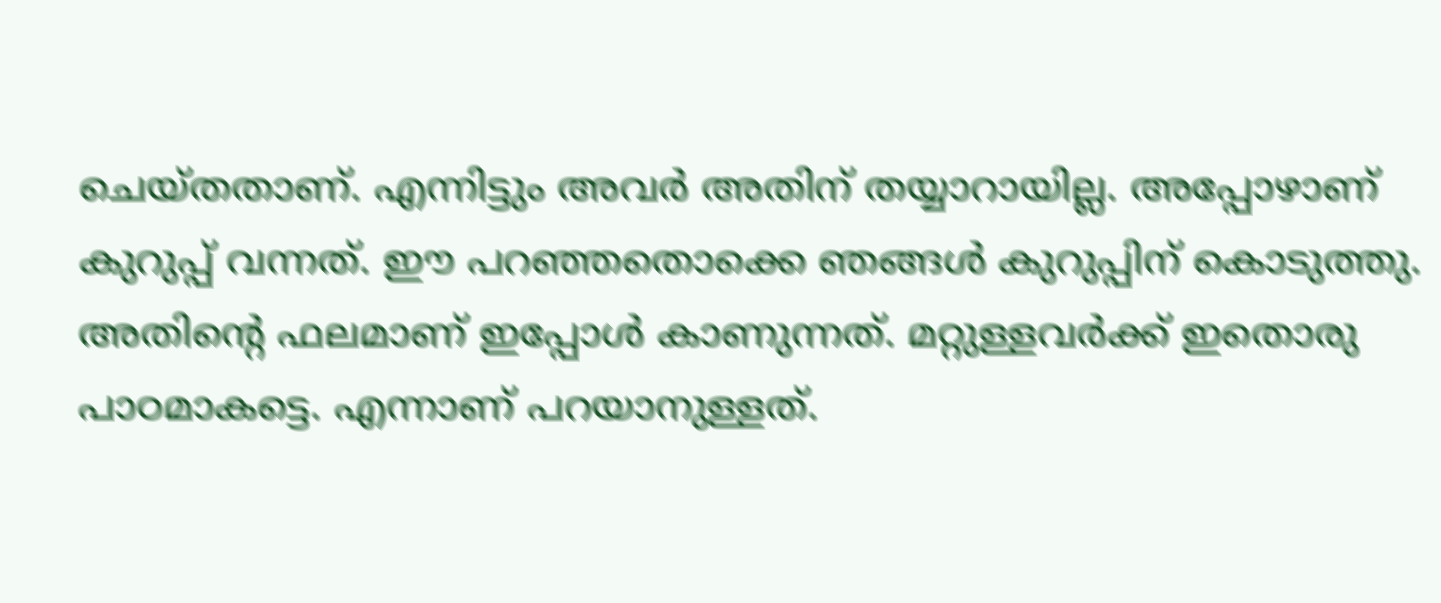ചെയ്തതാണ്. എന്നിട്ടും അവര്‍ അതിന് തയ്യാറായില്ല. അപ്പോഴാണ് കുറുപ്പ് വന്നത്. ഈ പറഞ്ഞതൊക്കെ ഞങ്ങള്‍ കുറുപ്പിന് കൊടുത്തു. അതിന്റെ ഫലമാണ് ഇപ്പോള്‍ കാണുന്നത്. മറ്റുള്ളവര്‍ക്ക് ഇതൊരു പാഠമാകട്ടെ. എന്നാണ് പറയാനുള്ളത്.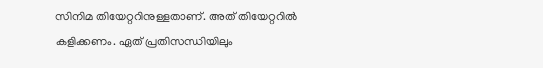സിനിമ തിയേറ്ററിനുള്ളതാണ്. അത് തിയേറ്ററില്‍ കളിക്കണം. ഏത് പ്രതിസന്ധിയിലും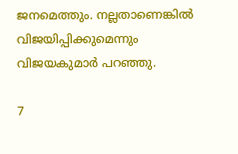ജനമെത്തും. നല്ലതാണെങ്കില്‍ വിജയിപ്പിക്കുമെന്നും വിജയകുമാര്‍ പറഞ്ഞു.

7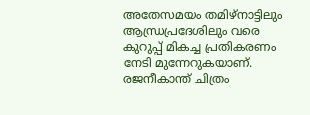അതേസമയം തമിഴ്‌നാട്ടിലും ആന്ധ്രപ്രദേശിലും വരെ കുറുപ്പ് മികച്ച പ്രതികരണം നേടി മുന്നേറുകയാണ്. രജനീകാന്ത് ചിത്രം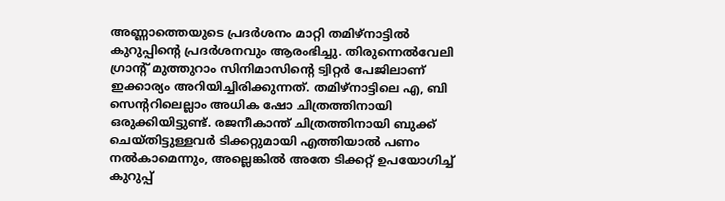അണ്ണാത്തെയുടെ പ്രദര്‍ശനം മാറ്റി തമിഴ്‌നാട്ടില്‍ കുറുപ്പിന്റെ പ്രദര്‍ശനവും ആരംഭിച്ചു. തിരുന്നെല്‍വേലി ഗ്രാന്റ് മുത്തുറാം സിനിമാസിന്റെ ട്വിറ്റര്‍ പേജിലാണ് ഇക്കാര്യം അറിയിച്ചിരിക്കുന്നത്. തമിഴ്‌നാട്ടിലെ എ, ബി സെന്ററിലെല്ലാം അധിക ഷോ ചിത്രത്തിനായി ഒരുക്കിയിട്ടുണ്ട്. രജനീകാന്ത് ചിത്രത്തിനായി ബുക്ക് ചെയ്തിട്ടുള്ളവര്‍ ടിക്കറ്റുമായി എത്തിയാല്‍ പണം നല്‍കാമെന്നും, അല്ലെങ്കില്‍ അതേ ടിക്കറ്റ് ഉപയോഗിച്ച് കുറുപ്പ്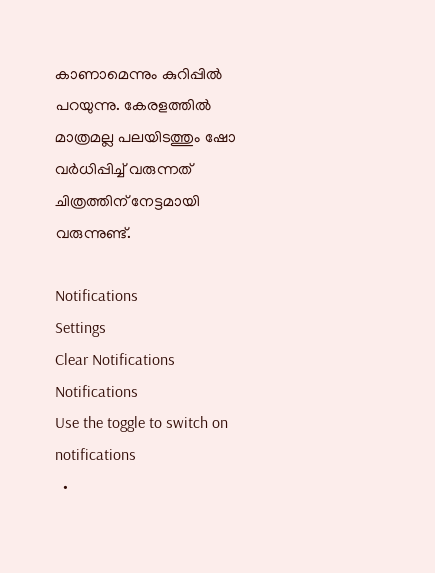കാണാമെന്നും കുറിപ്പില്‍ പറയുന്നു. കേരളത്തില്‍ മാത്രമല്ല പലയിടത്തും ഷോ വര്‍ധിപ്പിച്ച് വരുന്നത് ചിത്രത്തിന് നേട്ടമായി വരുന്നുണ്ട്.

Notifications
Settings
Clear Notifications
Notifications
Use the toggle to switch on notifications
  •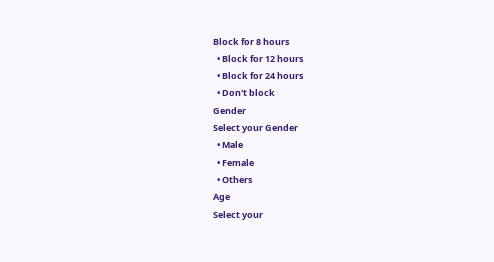Block for 8 hours
  • Block for 12 hours
  • Block for 24 hours
  • Don't block
Gender
Select your Gender
  • Male
  • Female
  • Others
Age
Select your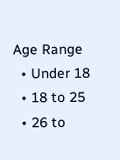Age Range
  • Under 18
  • 18 to 25
  • 26 to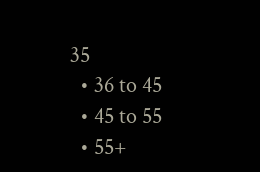35
  • 36 to 45
  • 45 to 55
  • 55+